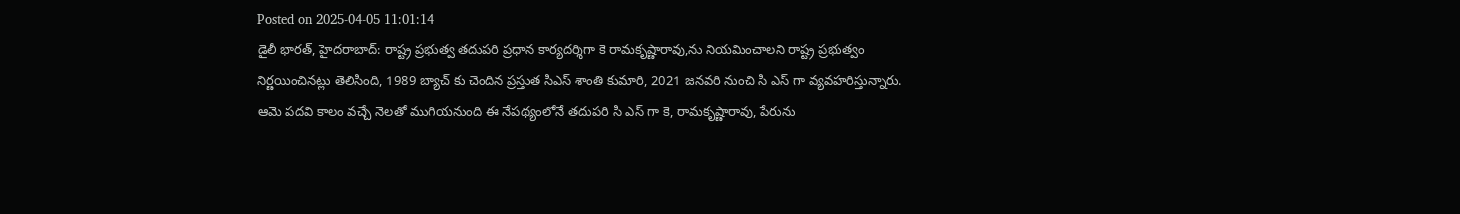Posted on 2025-04-05 11:01:14
డైలీ భారత్, హైదరాబాద్: రాష్ట్ర ప్రభుత్వ తదుపరి ప్రధాన కార్యదర్శిగా కె రామకృష్ణారావు,ను నియమించాలని రాష్ట్ర ప్రభుత్వం నిర్ణయించినట్లు తెలిసింది, 1989 బ్యాచ్ కు చెందిన ప్రస్తుత సిఎస్ శాంతి కుమారి, 2021 జనవరి నుంచి సి ఎస్ గా వ్యవహరిస్తున్నారు.
ఆమె పదవి కాలం వచ్చే నెలతో ముగియనుంది ఈ నేపథ్యంలోనే తదుపరి సి ఎస్ గా కె, రామకృష్ణారావు, పేరును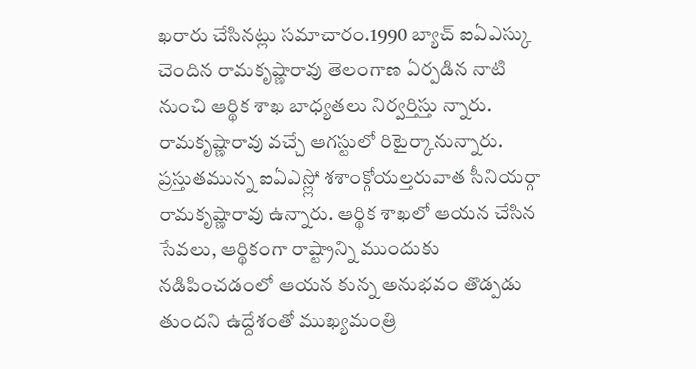ఖరారు చేసినట్లు సమాచారం.1990 బ్యాచ్ ఐఏఎస్కు చెందిన రామకృష్ణారావు తెలంగాణ ఏర్పడిన నాటి నుంచి ఆర్థిక శాఖ బాధ్యతలు నిర్వర్తిస్తు న్నారు.
రామకృష్ణారావు వచ్చే ఆగస్టులో రిటైర్కానున్నారు. ప్రస్తుతమున్న ఐఏఎస్ల్లో శశాంక్గోయల్తరువాత సీనియర్గా రామకృష్ణారావు ఉన్నారు. ఆర్థిక శాఖలో ఆయన చేసిన సేవలు, ఆర్థికంగా రాష్ట్రాన్ని ముందుకు నడిపించడంలో ఆయన కున్న అనుభవం తొడ్పడు తుందని ఉద్దేశంతో ముఖ్యమంత్రి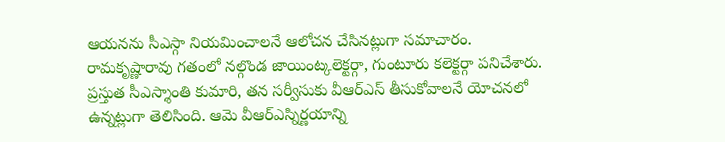ఆయనను సీఎస్గా నియమించాలనే ఆలోచన చేసినట్లుగా సమాచారం.
రామకృష్ణారావు గతంలో నల్గొండ జాయింట్కలెక్టర్గా, గుంటూరు కలెక్టర్గా పనిచేశారు. ప్రస్తుత సీఎస్శాంతి కుమారి, తన సర్వీసుకు వీఆర్ఎస్ తీసుకోవాలనే యోచనలో ఉన్నట్లుగా తెలిసింది. ఆమె వీఆర్ఎస్నిర్ణయాన్ని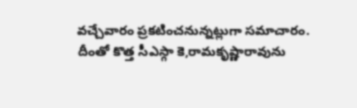వచ్చేవారం ప్రకటించనున్నట్లుగా సమాచారం.
దీంతో కొత్త సీఎస్గా కె,రామకృష్ణారావును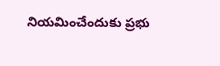నియమించేందుకు ప్రభు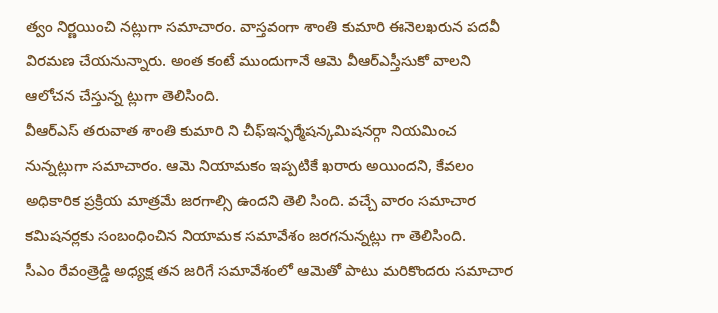త్వం నిర్ణయించి నట్లుగా సమాచారం. వాస్తవంగా శాంతి కుమారి ఈనెలఖరున పదవీ విరమణ చేయనున్నారు. అంత కంటే ముందుగానే ఆమె వీఆర్ఎస్తీసుకో వాలని ఆలోచన చేస్తున్న ట్లుగా తెలిసింది.
వీఆర్ఎస్ తరువాత శాంతి కుమారి ని చీఫ్ఇన్ఫర్మేషన్కమిషనర్గా నియమించ నున్నట్లుగా సమాచారం. ఆమె నియామకం ఇప్పటికే ఖరారు అయిందని, కేవలం అధికారిక ప్రక్రియ మాత్రమే జరగాల్సి ఉందని తెలి సింది. వచ్చే వారం సమాచార కమిషనర్లకు సంబంధించిన నియామక సమావేశం జరగనున్నట్లు గా తెలిసింది.
సీఎం రేవంత్రెడ్డి అధ్యక్ష తన జరిగే సమావేశంలో ఆమెతో పాటు మరికొందరు సమాచార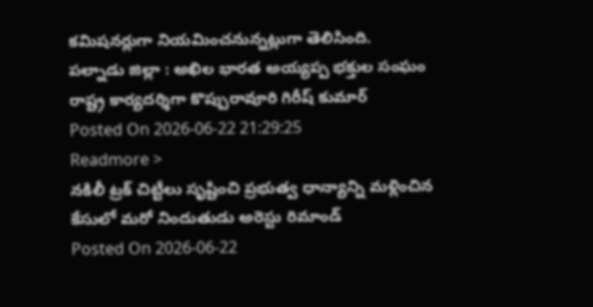కమిషనర్లుగా నియమించనున్నట్లుగా తెలిసింది.
పల్నాడు జిల్లా : అఖిల భారత అయ్యప్ప భక్తుల సంఘం రాష్ట్ర కార్యదర్శిగా కొప్పురావూరి గిరీష్ కుమార్
Posted On 2026-06-22 21:29:25
Readmore >
నకిలీ ట్రక్ చిట్టీలు సృష్టించి ప్రభుత్వ ధాన్యాన్ని మళ్లించిన కేసులో మరో నిందుతుడు అరెస్టు రిమాండ్
Posted On 2026-06-22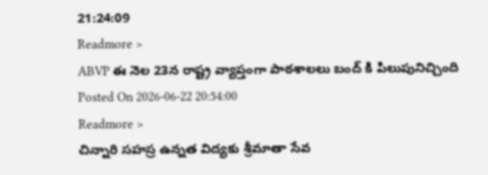21:24:09
Readmore >
ABVP ఈ నెల 23న రాష్ట్ర వ్యాప్తంగా పాఠశాలలు బంద్ కి పిలుపునిచ్చింది
Posted On 2026-06-22 20:54:00
Readmore >
చిన్నారి సహస్ర ఉన్నత విద్యకు శ్రీమాతా సేవ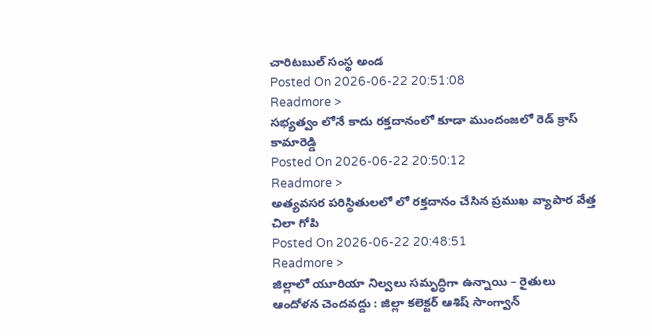చారిటబుల్ సంస్థ అండ
Posted On 2026-06-22 20:51:08
Readmore >
సభ్యత్వం లోనే కాదు రక్తదానంలో కూడా ముందంజలో రెడ్ క్రాస్ కామారెడ్డి
Posted On 2026-06-22 20:50:12
Readmore >
అత్యవసర పరిస్థితులలో లో రక్తదానం చేసిన ప్రముఖ వ్యాపార వేత్త చిలా గోపి
Posted On 2026-06-22 20:48:51
Readmore >
జిల్లాలో యూరియా నిల్వలు సమృద్ధిగా ఉన్నాయి – రైతులు ఆందోళన చెందవద్దు : జిల్లా కలెక్టర్ ఆశిష్ సాంగ్వాన్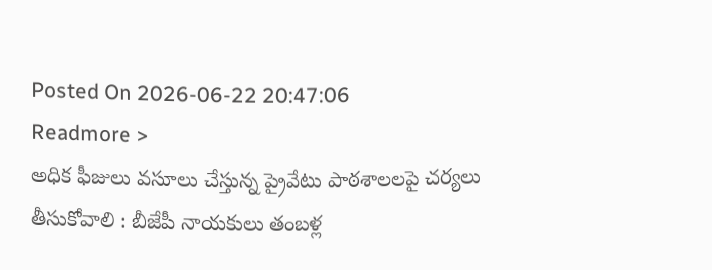Posted On 2026-06-22 20:47:06
Readmore >
అధిక ఫీజులు వసూలు చేస్తున్న ప్రైవేటు పాఠశాలలపై చర్యలు తీసుకోవాలి : బీజేపీ నాయకులు తంబళ్ల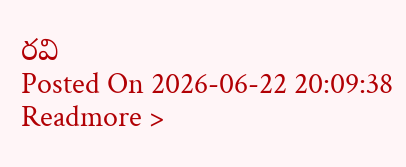రవి
Posted On 2026-06-22 20:09:38
Readmore >